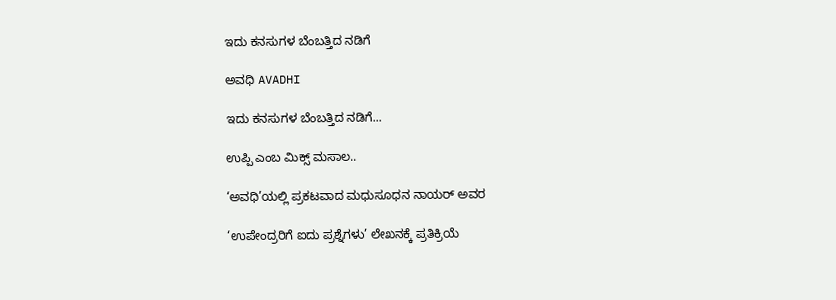ಇದು ಕನಸುಗಳ ಬೆಂಬತ್ತಿದ ನಡಿಗೆ‍

ಅವಧಿ AVADHI

ಇದು ಕನಸುಗಳ ಬೆಂಬತ್ತಿದ ನಡಿಗೆ...

ಉಪ್ಪಿ ಎಂಬ ಮಿಕ್ಸ್ ಮಸಾಲ..

‘ಅವಧಿ’ಯಲ್ಲಿ ಪ್ರಕಟವಾದ ಮಧುಸೂಧನ ನಾಯರ್ ಅವರ

‘ಉಪೇಂದ್ರರಿಗೆ ಐದು ಪ್ರಶ್ನೆಗಳು’ ಲೇಖನಕ್ಕೆ ಪ್ರತಿಕ್ರಿಯೆ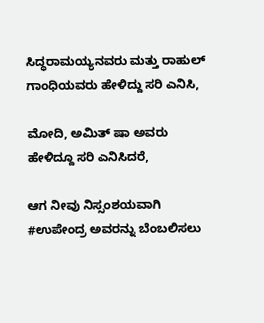ಸಿದ್ಧರಾಮಯ್ಯನವರು ಮತ್ತು ರಾಹುಲ್ ಗಾಂಧಿಯವರು ಹೇಳಿದ್ದು ಸರಿ ಎನಿಸಿ,

ಮೋದಿ, ಅಮಿತ್ ಷಾ ಅವರು ಹೇಳಿದ್ದೂ ಸರಿ ಎನಿಸಿದರೆ,

ಆಗ ನೀವು ನಿಸ್ಸಂಶಯವಾಗಿ #ಉಪೇಂದ್ರ ಅವರನ್ನು ಬೆಂಬಲಿಸಲು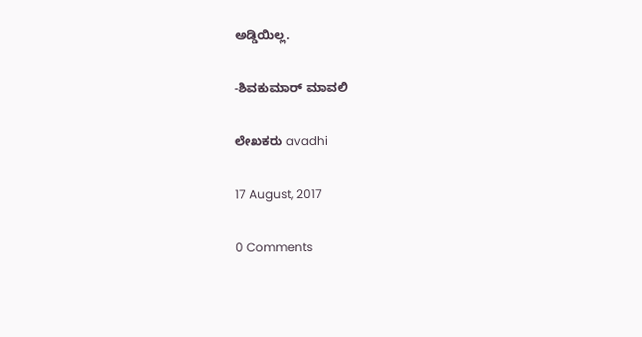ಅಡ್ಡಿಯಿಲ್ಲ.

-ಶಿವಕುಮಾರ್ ಮಾವಲಿ

ಲೇಖಕರು avadhi

17 August, 2017

0 Comments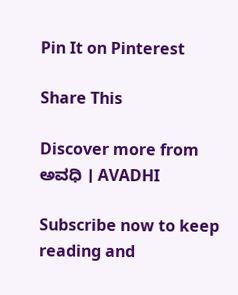Pin It on Pinterest

Share This

Discover more from ಅವಧಿ । AVADHI

Subscribe now to keep reading and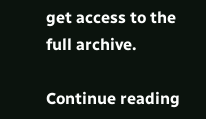get access to the full archive.

Continue reading